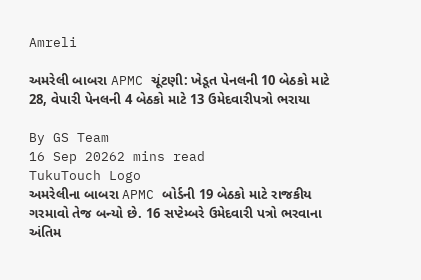Amreli

અમરેલી બાબરા APMC ચૂંટણી: ખેડૂત પેનલની 10 બેઠકો માટે 28, વેપારી પેનલની 4 બેઠકો માટે 13 ઉમેદવારીપત્રો ભરાયા

By GS Team
16 Sep 20262 mins read
TukuTouch Logo
અમરેલીના બાબરા APMC બોર્ડની 19 બેઠકો માટે રાજકીય ગરમાવો તેજ બન્યો છે. 16 સપ્ટેમ્બરે ઉમેદવારી પત્રો ભરવાના અંતિમ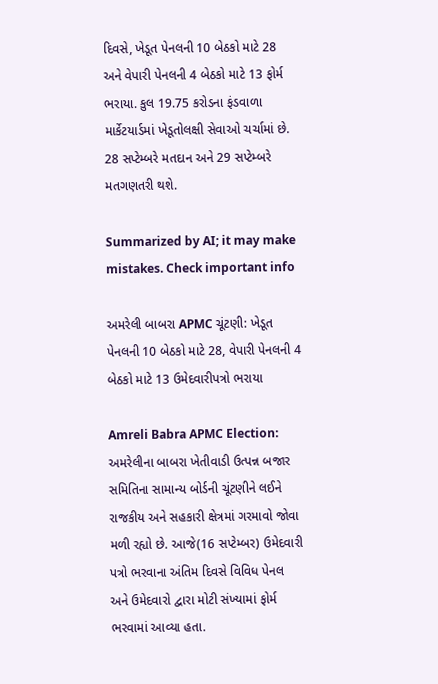દિવસે, ખેડૂત પેનલની 10 બેઠકો માટે 28 અને વેપારી પેનલની 4 બેઠકો માટે 13 ફોર્મ ભરાયા. કુલ 19.75 કરોડના ફંડવાળા માર્કેટયાર્ડમાં ખેડૂતોલક્ષી સેવાઓ ચર્ચામાં છે. 28 સપ્ટેમ્બરે મતદાન અને 29 સપ્ટેમ્બરે મતગણતરી થશે.

Summarized by AI; it may make mistakes. Check important info

અમરેલી બાબરા APMC ચૂંટણી: ખેડૂત પેનલની 10 બેઠકો માટે 28, વેપારી પેનલની 4 બેઠકો માટે 13 ઉમેદવારીપત્રો ભરાયા

Amreli Babra APMC Election: અમરેલીના બાબરા ખેતીવાડી ઉત્પન્ન બજાર સમિતિના સામાન્ય બોર્ડની ચૂંટણીને લઈને રાજકીય અને સહકારી ક્ષેત્રમાં ગરમાવો જોવા મળી રહ્યો છે. આજે(16 સપ્ટેમ્બર) ઉમેદવારી પત્રો ભરવાના અંતિમ દિવસે વિવિધ પેનલ અને ઉમેદવારો દ્વારા મોટી સંખ્યામાં ફોર્મ ભરવામાં આવ્યા હતા.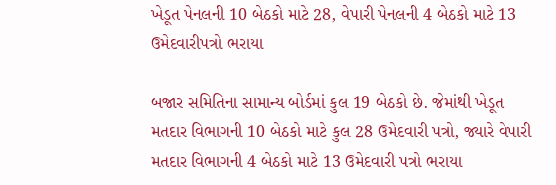ખેડૂત પેનલની 10 બેઠકો માટે 28, વેપારી પેનલની 4 બેઠકો માટે 13 ઉમેદવારીપત્રો ભરાયા

બજાર સમિતિના સામાન્ય બોર્ડમાં કુલ 19 બેઠકો છે. જેમાંથી ખેડૂત મતદાર વિભાગની 10 બેઠકો માટે કુલ 28 ઉમેદવારી પત્રો, જ્યારે વેપારી મતદાર વિભાગની 4 બેઠકો માટે 13 ઉમેદવારી પત્રો ભરાયા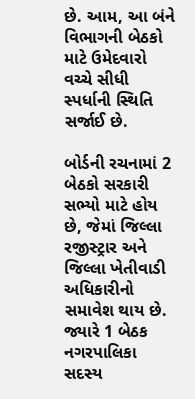છે. આમ, આ બંને વિભાગની બેઠકો માટે ઉમેદવારો વચ્ચે સીધી સ્પર્ધાની સ્થિતિ સર્જાઈ છે.

બોર્ડની રચનામાં 2 બેઠકો સરકારી સભ્યો માટે હોય છે, જેમાં જિલ્લા રજીસ્ટ્રાર અને જિલ્લા ખેતીવાડી અધિકારીનો સમાવેશ થાય છે. જ્યારે 1 બેઠક નગરપાલિકા સદસ્ય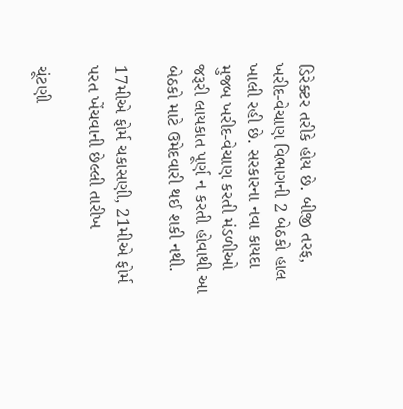ડિરેક્ટર તરીકે હોય છે. બીજી તરફ, ખરીદ-વેચાણ વિભાગની 2 બેઠકો હાલ ખાલી રહી છે. સરકારના નવા કાયદા મુજબ ખરીદ-વેચાણ કરતી મંડળીઓ જરૂરી લાયકાત પૂર્ણ ન કરતી હોવાથી આ બેઠકો માટે ઉમેદવારી થઈ શકી નથી.

17મીએ ફોર્મ ચકાસણી, 21મીએ ફોર્મ પરત ખેંચવાની છેલ્લી તારીખ

ચૂંટણી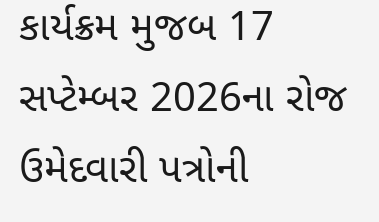કાર્યક્રમ મુજબ 17 સપ્ટેમ્બર 2026ના રોજ ઉમેદવારી પત્રોની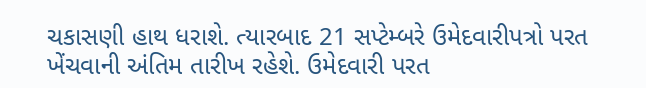ચકાસણી હાથ ધરાશે. ત્યારબાદ 21 સપ્ટેમ્બરે ઉમેદવારીપત્રો પરત ખેંચવાની અંતિમ તારીખ રહેશે. ઉમેદવારી પરત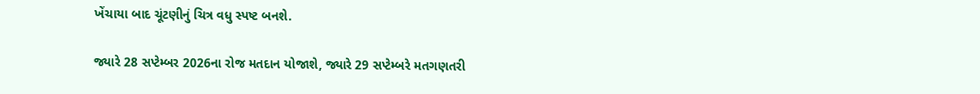ખેંચાયા બાદ ચૂંટણીનું ચિત્ર વધુ સ્પષ્ટ બનશે.

જ્યારે 28 સપ્ટેમ્બર 2026ના રોજ મતદાન યોજાશે, જ્યારે 29 સપ્ટેમ્બરે મતગણતરી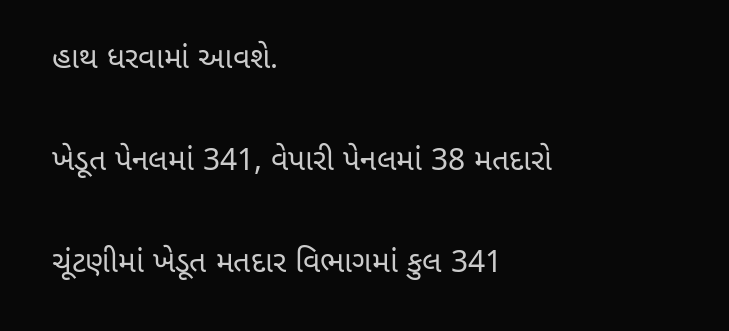હાથ ધરવામાં આવશે.

ખેડૂત પેનલમાં 341, વેપારી પેનલમાં 38 મતદારો

ચૂંટણીમાં ખેડૂત મતદાર વિભાગમાં કુલ 341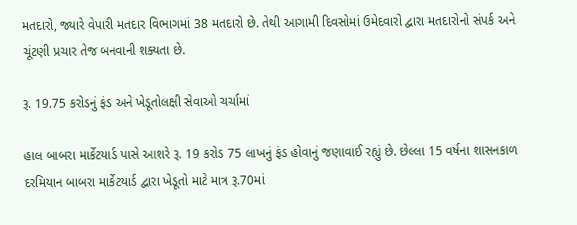મતદારો, જ્યારે વેપારી મતદાર વિભાગમાં 38 મતદારો છે. તેથી આગામી દિવસોમાં ઉમેદવારો દ્વારા મતદારોનો સંપર્ક અને ચૂંટણી પ્રચાર તેજ બનવાની શક્યતા છે.

રૂ. 19.75 કરોડનું ફંડ અને ખેડૂતોલક્ષી સેવાઓ ચર્ચામાં

હાલ બાબરા માર્કેટયાર્ડ પાસે આશરે રૂ. 19 કરોડ 75 લાખનું ફંડ હોવાનું જણાવાઈ રહ્યું છે. છેલ્લા 15 વર્ષના શાસનકાળ દરમિયાન બાબરા માર્કેટયાર્ડ દ્વારા ખેડૂતો માટે માત્ર રૂ.70માં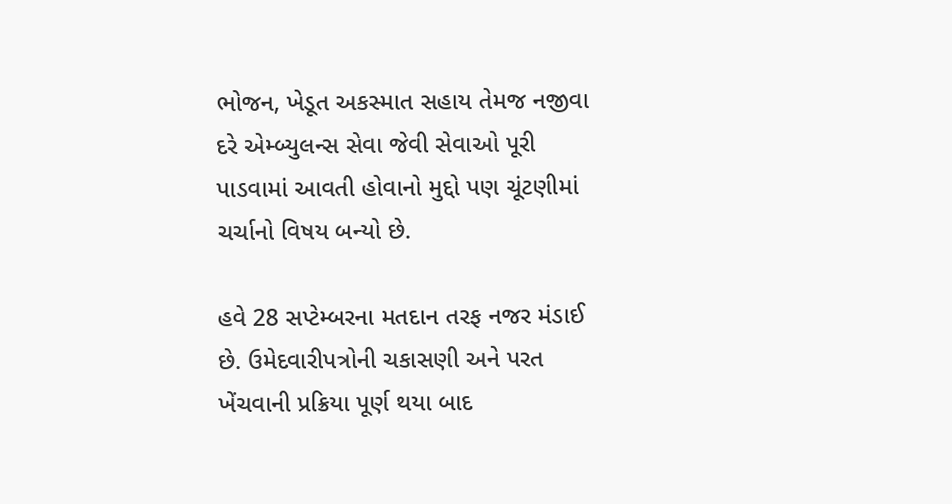ભોજન, ખેડૂત અકસ્માત સહાય તેમજ નજીવા દરે એમ્બ્યુલન્સ સેવા જેવી સેવાઓ પૂરી પાડવામાં આવતી હોવાનો મુદ્દો પણ ચૂંટણીમાં ચર્ચાનો વિષય બન્યો છે.

હવે 28 સપ્ટેમ્બરના મતદાન તરફ નજર મંડાઈ છે. ઉમેદવારીપત્રોની ચકાસણી અને પરત ખેંચવાની પ્રક્રિયા પૂર્ણ થયા બાદ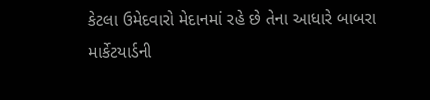કેટલા ઉમેદવારો મેદાનમાં રહે છે તેના આધારે બાબરા માર્કેટયાર્ડની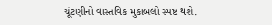ચૂંટણીનો વાસ્તવિક મુકાબલો સ્પષ્ટ થશે.